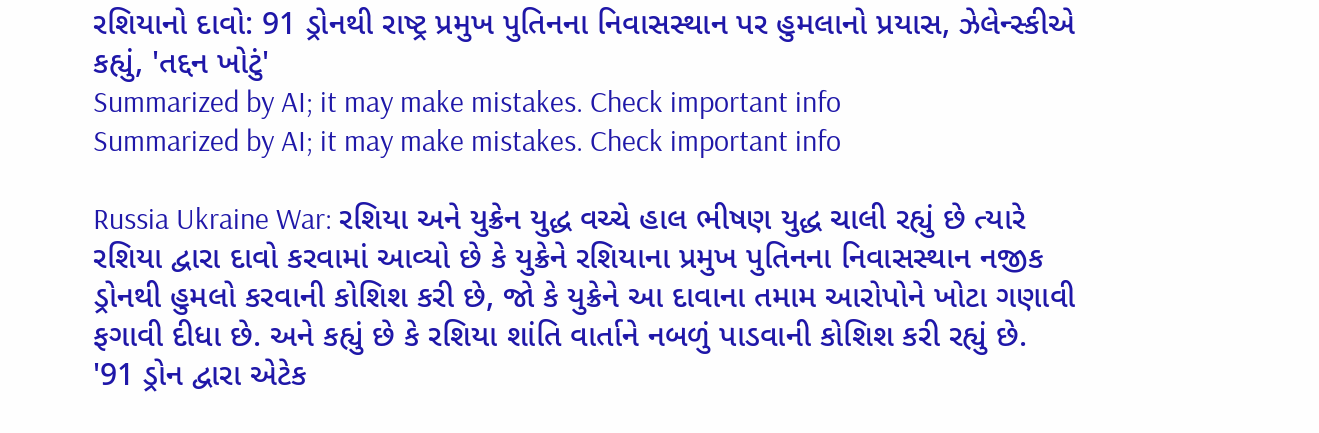રશિયાનો દાવો: 91 ડ્રોનથી રાષ્ટ્ર પ્રમુખ પુતિનના નિવાસસ્થાન પર હુમલાનો પ્રયાસ, ઝેલેન્સ્કીએ કહ્યું, 'તદ્દન ખોટું'
Summarized by AI; it may make mistakes. Check important info
Summarized by AI; it may make mistakes. Check important info

Russia Ukraine War: રશિયા અને યુક્રેન યુદ્ધ વચ્ચે હાલ ભીષણ યુદ્ધ ચાલી રહ્યું છે ત્યારે રશિયા દ્વારા દાવો કરવામાં આવ્યો છે કે યુક્રેને રશિયાના પ્રમુખ પુતિનના નિવાસસ્થાન નજીક ડ્રોનથી હુમલો કરવાની કોશિશ કરી છે, જો કે યુક્રેને આ દાવાના તમામ આરોપોને ખોટા ગણાવી ફગાવી દીધા છે. અને કહ્યું છે કે રશિયા શાંતિ વાર્તાને નબળું પાડવાની કોશિશ કરી રહ્યું છે.
'91 ડ્રોન દ્વારા એટેક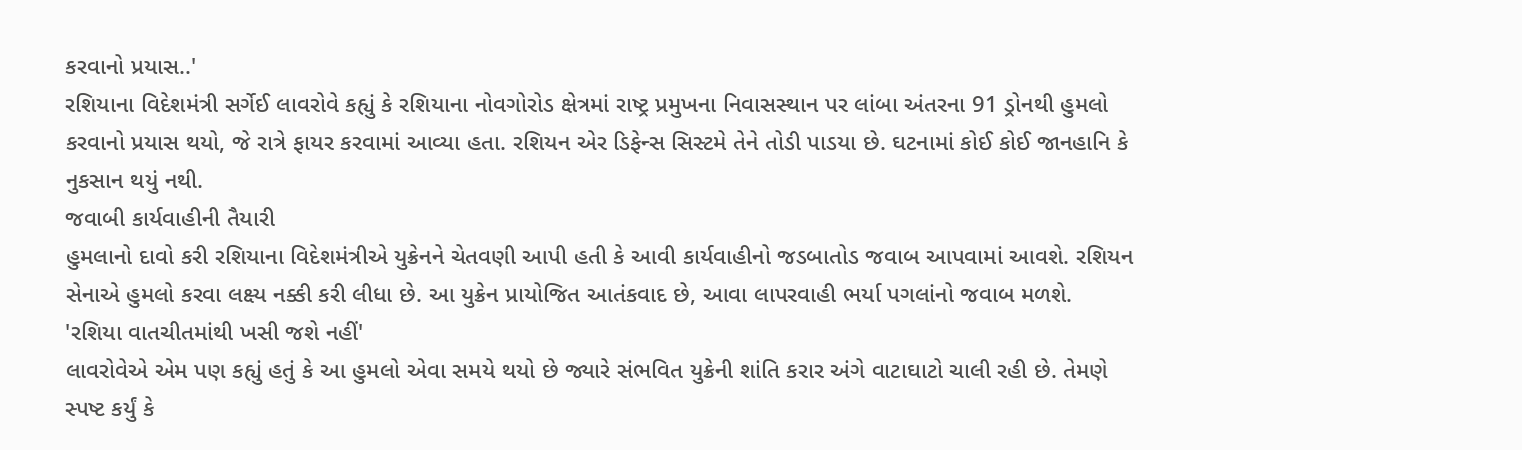કરવાનો પ્રયાસ..'
રશિયાના વિદેશમંત્રી સર્ગેઈ લાવરોવે કહ્યું કે રશિયાના નોવગોરોડ ક્ષેત્રમાં રાષ્ટ્ર પ્રમુખના નિવાસસ્થાન પર લાંબા અંતરના 91 ડ્રોનથી હુમલો કરવાનો પ્રયાસ થયો, જે રાત્રે ફાયર કરવામાં આવ્યા હતા. રશિયન એર ડિફેન્સ સિસ્ટમે તેને તોડી પાડયા છે. ઘટનામાં કોઈ કોઈ જાનહાનિ કે નુકસાન થયું નથી.
જવાબી કાર્યવાહીની તૈયારી
હુમલાનો દાવો કરી રશિયાના વિદેશમંત્રીએ યુક્રેનને ચેતવણી આપી હતી કે આવી કાર્યવાહીનો જડબાતોડ જવાબ આપવામાં આવશે. રશિયન સેનાએ હુમલો કરવા લક્ષ્ય નક્કી કરી લીધા છે. આ યુક્રેન પ્રાયોજિત આતંકવાદ છે, આવા લાપરવાહી ભર્યા પગલાંનો જવાબ મળશે.
'રશિયા વાતચીતમાંથી ખસી જશે નહીં'
લાવરોવેએ એમ પણ કહ્યું હતું કે આ હુમલો એવા સમયે થયો છે જ્યારે સંભવિત યુક્રેની શાંતિ કરાર અંગે વાટાઘાટો ચાલી રહી છે. તેમણે સ્પષ્ટ કર્યું કે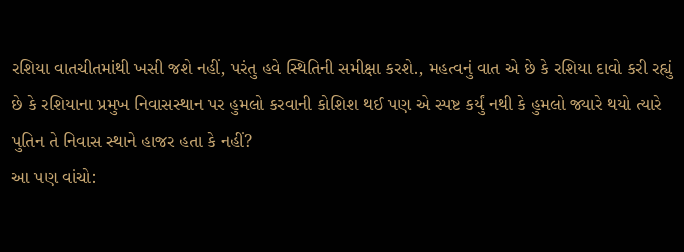રશિયા વાતચીતમાંથી ખસી જશે નહીં, પરંતુ હવે સ્થિતિની સમીક્ષા કરશે., મહત્વનું વાત એ છે કે રશિયા દાવો કરી રહ્યું છે કે રશિયાના પ્રમુખ નિવાસસ્થાન પર હુમલો કરવાની કોશિશ થઈ પણ એ સ્પષ્ટ કર્યું નથી કે હુમલો જ્યારે થયો ત્યારે પુતિન તે નિવાસ સ્થાને હાજર હતા કે નહીં?
આ પણ વાંચો: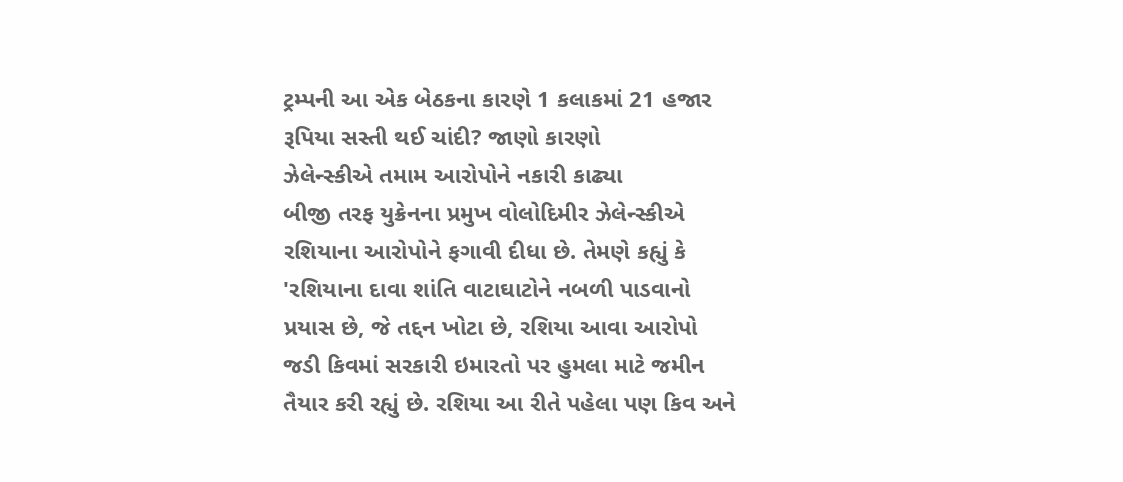ટ્રમ્પની આ એક બેઠકના કારણે 1 કલાકમાં 21 હજાર રૂપિયા સસ્તી થઈ ચાંદી? જાણો કારણો
ઝેલેન્સ્કીએ તમામ આરોપોને નકારી કાઢ્યા
બીજી તરફ યુક્રેનના પ્રમુખ વોલોદિમીર ઝેલેન્સ્કીએ રશિયાના આરોપોને ફગાવી દીધા છે. તેમણે કહ્યું કે 'રશિયાના દાવા શાંતિ વાટાઘાટોને નબળી પાડવાનો પ્રયાસ છે, જે તદ્દન ખોટા છે, રશિયા આવા આરોપો જડી કિવમાં સરકારી ઇમારતો પર હુમલા માટે જમીન તૈયાર કરી રહ્યું છે. રશિયા આ રીતે પહેલા પણ કિવ અને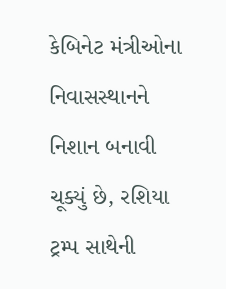કેબિનેટ મંત્રીઓના નિવાસસ્થાનને નિશાન બનાવી ચૂક્યું છે, રશિયા ટ્રમ્પ સાથેની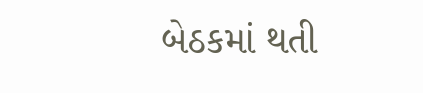બેઠકમાં થતી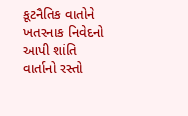કૂટનૈતિક વાતોને ખતરનાક નિવેદનો આપી શાંતિ વાર્તાનો રસ્તો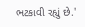ભટકાવી રહ્યું છે.'